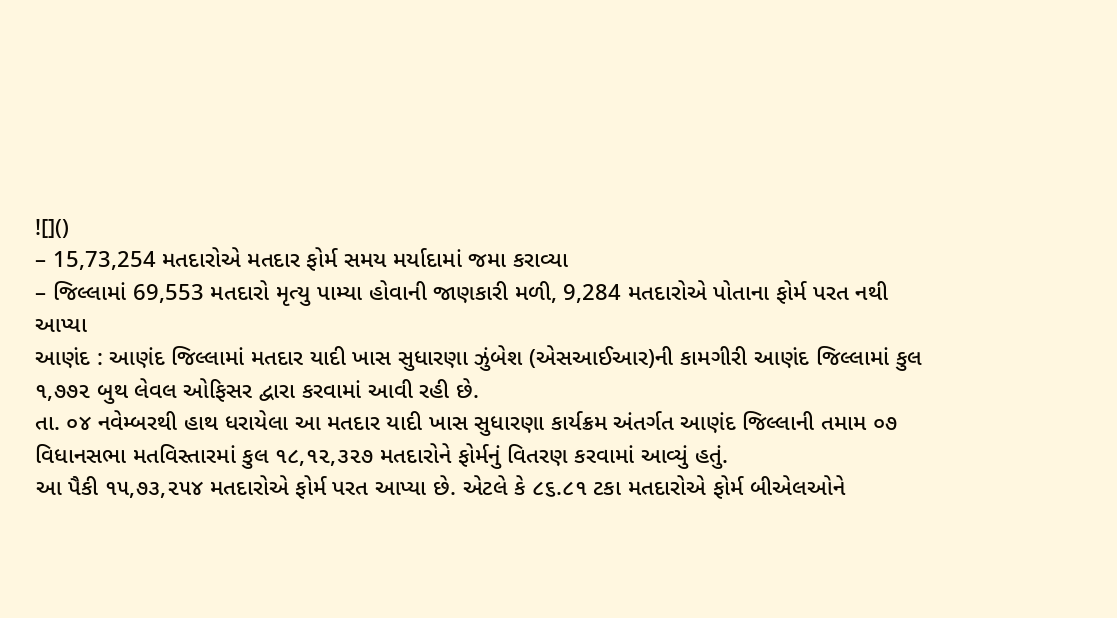![]()
– 15,73,254 મતદારોએ મતદાર ફોર્મ સમય મર્યાદામાં જમા કરાવ્યા
– જિલ્લામાં 69,553 મતદારો મૃત્યુ પામ્યા હોવાની જાણકારી મળી, 9,284 મતદારોએ પોતાના ફોર્મ પરત નથી આપ્યા
આણંદ : આણંદ જિલ્લામાં મતદાર યાદી ખાસ સુધારણા ઝુંબેશ (એસઆઈઆર)ની કામગીરી આણંદ જિલ્લામાં કુલ ૧,૭૭૨ બુથ લેવલ ઓફિસર દ્વારા કરવામાં આવી રહી છે.
તા. ૦૪ નવેમ્બરથી હાથ ધરાયેલા આ મતદાર યાદી ખાસ સુધારણા કાર્યક્રમ અંતર્ગત આણંદ જિલ્લાની તમામ ૦૭ વિધાનસભા મતવિસ્તારમાં કુલ ૧૮,૧૨,૩૨૭ મતદારોને ફોર્મનું વિતરણ કરવામાં આવ્યું હતું.
આ પૈકી ૧૫,૭૩,૨૫૪ મતદારોએ ફોર્મ પરત આપ્યા છે. એટલે કે ૮૬.૮૧ ટકા મતદારોએ ફોર્મ બીએલઓને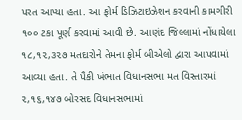પરત આપ્યા હતા. આ ફોર્મ ડિઝિટાઇઝેશન કરવાની કામગીરી ૧૦૦ ટકા પૂર્ણ કરવામાં આવી છે. આણંદ જિલ્લામાં નોંધાયેલા ૧૮,૧૨,૩૨૭ મતદારોને તેમના ફોર્મ બીએલો દ્વારા આપવામાં આવ્યા હતા. તે પૈકી ખંભાત વિધાનસભા મત વિસ્તારમાં ૨,૧૬,૧૪૭ બોરસદ વિધાનસભામાં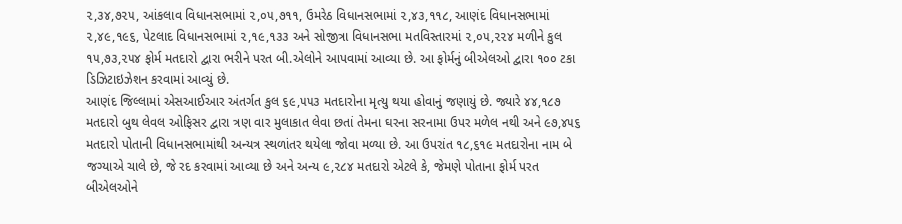૨,૩૪,૭૨૫, આંકલાવ વિધાનસભામાં ૨,૦૫,૭૧૧, ઉમરેઠ વિધાનસભામાં ૨,૪૩,૧૧૮, આણંદ વિધાનસભામાં ૨,૪૯,૧૯૬, પેટલાદ વિધાનસભામાં ૨,૧૯,૧૩૩ અને સોજીત્રા વિધાનસભા મતવિસ્તારમાં ૨,૦૫,૨૨૪ મળીને કુલ ૧૫,૭૩,૨૫૪ ફોર્મ મતદારો દ્વારા ભરીને પરત બી.એલોને આપવામાં આવ્યા છે. આ ફોર્મનું બીએલઓ દ્વારા ૧૦૦ ટકા ડિઝિટાઇઝેશન કરવામાં આવ્યું છે.
આણંદ જિલ્લામાં એસઆઈઆર અંતર્ગત કુલ ૬૯,૫૫૩ મતદારોના મૃત્યુ થયા હોવાનું જણાયું છે. જ્યારે ૪૪,૧૮૭ મતદારો બુથ લેવલ ઓફિસર દ્વારા ત્રણ વાર મુલાકાત લેવા છતાં તેમના ઘરના સરનામા ઉપર મળેલ નથી અને ૯૭,૪૫૬ મતદારો પોતાની વિધાનસભામાંથી અન્યત્ર સ્થળાંતર થયેલા જોવા મળ્યા છે. આ ઉપરાંત ૧૮,૬૧૯ મતદારોના નામ બે જગ્યાએ ચાલે છે, જે રદ કરવામાં આવ્યા છે અને અન્ય ૯,૨૮૪ મતદારો એટલે કે, જેમણે પોતાના ફોર્મ પરત બીએલઓને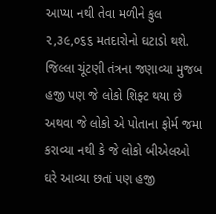આપ્યા નથી તેવા મળીને કુલ ૨,૩૯,૦૬૬ મતદારોનો ઘટાડો થશે. જિલ્લા ચૂંટણી તંત્રના જણાવ્યા મુજબ હજી પણ જે લોકો શિફ્ટ થયા છે અથવા જે લોકો એ પોતાના ફોર્મ જમા કરાવ્યા નથી કે જે લોકો બીએલઓ ઘરે આવ્યા છતાં પણ હજી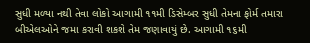સુધી મળ્યા નથી તેવા લોકો આગામી ૧૧મી ડિસેમ્બર સુધી તેમના ફોર્મ તમારા બીએલઓને જમા કરાવી શકશે તેમ જણાવાયું છે. આગામી ૧૬મી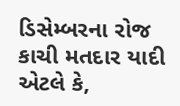ડિસેમ્બરના રોજ કાચી મતદાર યાદી એટલે કે,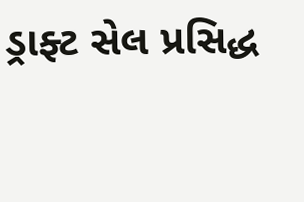ડ્રાફ્ટ સેલ પ્રસિદ્ધ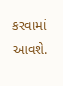કરવામાં આવશે.